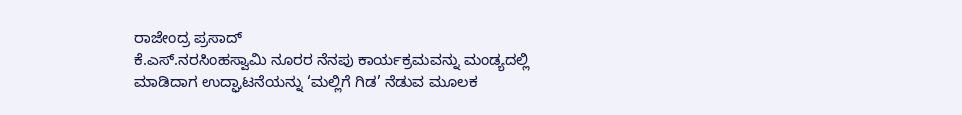ರಾಜೇಂದ್ರ ಪ್ರಸಾದ್
ಕೆ.ಎಸ್.ನರಸಿಂಹಸ್ವಾಮಿ ನೂರರ ನೆನಪು ಕಾರ್ಯಕ್ರಮವನ್ನು ಮಂಡ್ಯದಲ್ಲಿ ಮಾಡಿದಾಗ ಉದ್ಘಾಟನೆಯನ್ನು ‘ಮಲ್ಲಿಗೆ ಗಿಡ’ ನೆಡುವ ಮೂಲಕ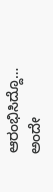ಆರಂಭಿಸಿದ್ದೊ…
ಅಂದೇ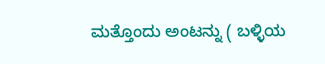ಮತ್ತೊಂದು ಅಂಟನ್ನು ( ಬಳ್ಳಿಯ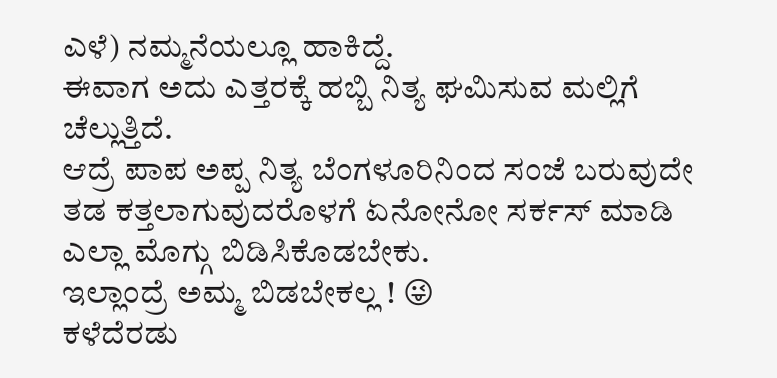ಎಳೆ) ನಮ್ಮನೆಯಲ್ಲೂ ಹಾಕಿದ್ದೆ.
ಈವಾಗ ಅದು ಎತ್ತರಕ್ಕೆ ಹಬ್ಬಿ ನಿತ್ಯ ಘಮಿಸುವ ಮಲ್ಲಿಗೆ ಚೆಲ್ಲುತ್ತಿದೆ.
ಆದ್ರೆ ಪಾಪ ಅಪ್ಪ ನಿತ್ಯ ಬೆಂಗಳೂರಿನಿಂದ ಸಂಜೆ ಬರುವುದೇ ತಡ ಕತ್ತಲಾಗುವುದರೊಳಗೆ ಏನೋನೋ ಸರ್ಕಸ್ ಮಾಡಿ ಎಲ್ಲಾ ಮೊಗ್ಗು ಬಿಡಿಸಿಕೊಡಬೇಕು.
ಇಲ್ಲಾಂದ್ರೆ ಅಮ್ಮ ಬಿಡಬೇಕಲ್ಲ ! 😜
ಕಳೆದೆರಡು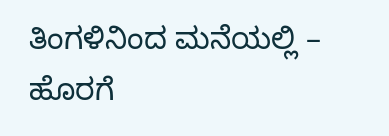ತಿಂಗಳಿನಿಂದ ಮನೆಯಲ್ಲಿ – ಹೊರಗೆ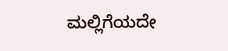ಮಲ್ಲಿಗೆಯದೇ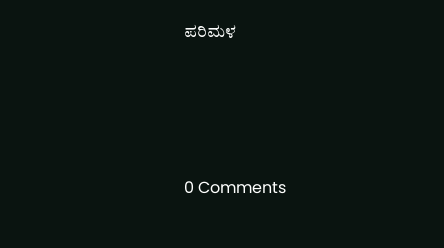ಪರಿಮಳ






0 Comments